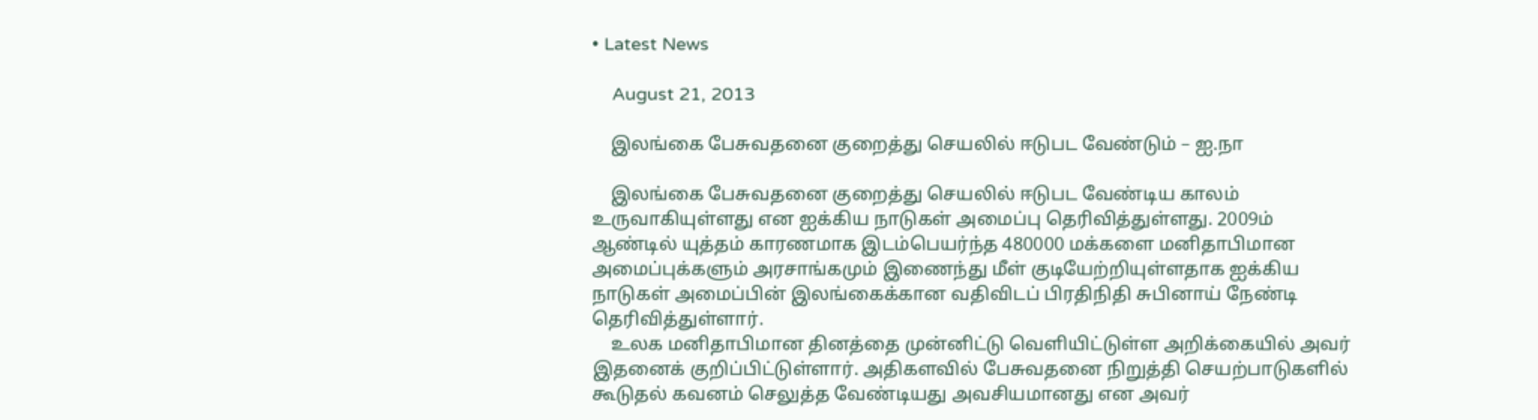• Latest News

    August 21, 2013

    இலங்கை பேசுவதனை குறைத்து செயலில் ஈடுபட வேண்டும் – ஐ.நா

    இலங்கை பேசுவதனை குறைத்து செயலில் ஈடுபட வேண்டிய காலம் உருவாகியுள்ளது என ஐக்கிய நாடுகள் அமைப்பு தெரிவித்துள்ளது. 2009ம் ஆண்டில் யுத்தம் காரணமாக இடம்பெயர்ந்த 480000 மக்களை மனிதாபிமான அமைப்புக்களும் அரசாங்கமும் இணைந்து மீள் குடியேற்றியுள்ளதாக ஐக்கிய நாடுகள் அமைப்பின் இலங்கைக்கான வதிவிடப் பிரதிநிதி சுபினாய் நேண்டி தெரிவித்துள்ளார்.
    உலக மனிதாபிமான தினத்தை முன்னிட்டு வெளியிட்டுள்ள அறிக்கையில் அவர் இதனைக் குறிப்பிட்டுள்ளார். அதிகளவில் பேசுவதனை நிறுத்தி செயற்பாடுகளில் கூடுதல் கவனம் செலுத்த வேண்டியது அவசியமானது என அவர்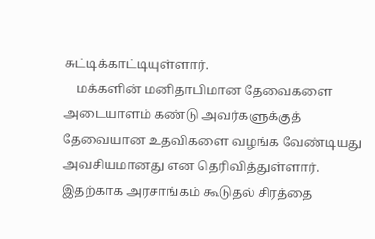சுட்டிக்காட்டியுள்ளார்.
    மக்களின் மனிதாபிமான தேவைகளை அடையாளம் கண்டு அவர்களுக்குத் தேவையான உதவிகளை வழங்க வேண்டியது அவசியமானது என தெரிவித்துள்ளார். இதற்காக அரசாங்கம் கூடுதல் சிரத்தை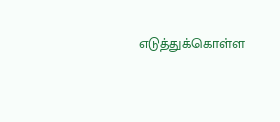எடுத்துக்கொள்ள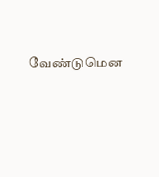வேண்டுமென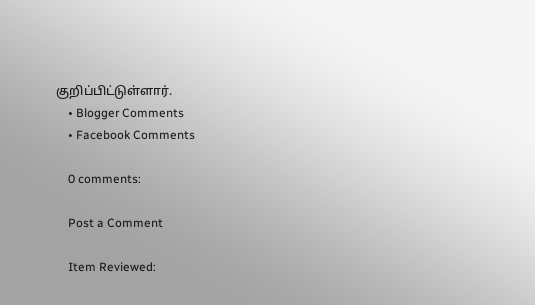குறிப்பிட்டுள்ளார்.
    • Blogger Comments
    • Facebook Comments

    0 comments:

    Post a Comment

    Item Reviewed: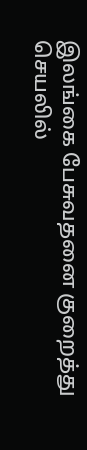இலங்கை பேசுவதனை குறைத்து செயலில்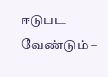ஈடுபட வேண்டும் –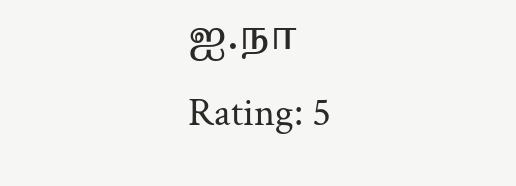ஐ.நா Rating: 5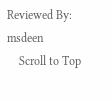Reviewed By: msdeen
    Scroll to Top